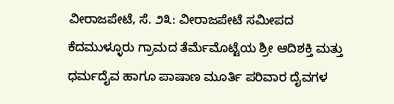ವೀರಾಜಪೇಟೆ, ಸೆ. ೨೩: ವೀರಾಜಪೇಟೆ ಸಮೀಪದ ಕೆದಮುಳ್ಳೂರು ಗ್ರಾಮದ ತೆರ್ಮೆಮೊಟ್ಟೆಯ ಶ್ರೀ ಆದಿಶಕ್ತಿ ಮತ್ತು ಧರ್ಮದೈವ ಹಾಗೂ ಪಾಷಾಣ ಮೂರ್ತಿ ಪರಿವಾರ ದೈವಗಳ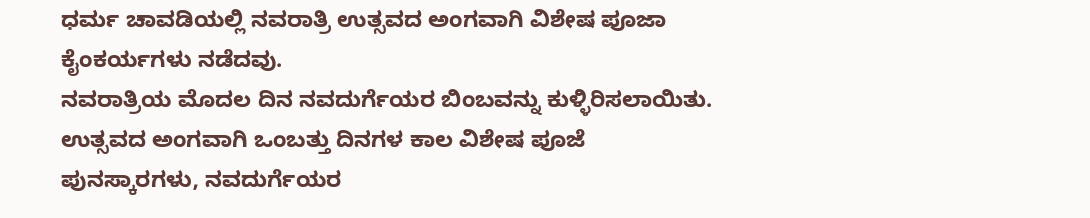ಧರ್ಮ ಚಾವಡಿಯಲ್ಲಿ ನವರಾತ್ರಿ ಉತ್ಸವದ ಅಂಗವಾಗಿ ವಿಶೇಷ ಪೂಜಾ ಕೈಂಕರ್ಯಗಳು ನಡೆದವು.
ನವರಾತ್ರಿಯ ಮೊದಲ ದಿನ ನವದುರ್ಗೆಯರ ಬಿಂಬವನ್ನು ಕುಳ್ಳಿರಿಸಲಾಯಿತು. ಉತ್ಸವದ ಅಂಗವಾಗಿ ಒಂಬತ್ತು ದಿನಗಳ ಕಾಲ ವಿಶೇಷ ಪೂಜೆ ಪುನಸ್ಕಾರಗಳು, ನವದುರ್ಗೆಯರ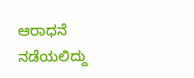ಆರಾಧನೆ ನಡೆಯಲಿದ್ದು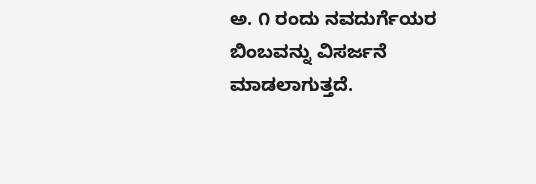ಅ. ೧ ರಂದು ನವದುರ್ಗೆಯರ ಬಿಂಬವನ್ನು ವಿಸರ್ಜನೆ ಮಾಡಲಾಗುತ್ತದೆ.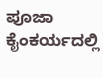ಪೂಜಾ ಕೈಂಕರ್ಯದಲ್ಲಿ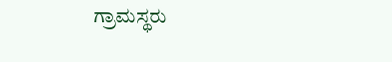ಗ್ರಾಮಸ್ಥರು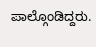ಪಾಲ್ಗೊಂಡಿದ್ದರು.